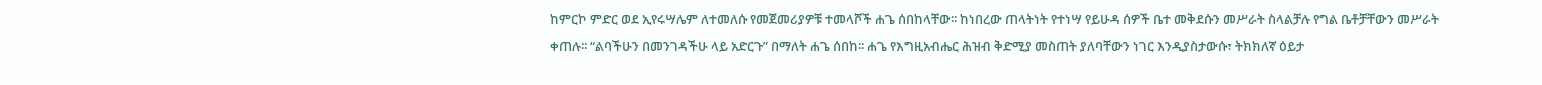ከምርኮ ምድር ወደ ኢየሩሣሌም ለተመለሱ የመጀመሪያዎቹ ተመላሾች ሐጌ ሰበከላቸው፡፡ ከነበረው ጠላትነት የተነሣ የይሁዳ ሰዎች ቤተ መቅደሱን መሥራት ስላልቻሉ የግል ቤቶቻቸውን መሥራት ቀጠሉ፡፡ “ልባችሁን በመንገዳችሁ ላይ አድርጉ” በማለት ሐጌ ሰበከ፡፡ ሐጌ የእግዚአብሔር ሕዝብ ቅድሚያ መስጠት ያለባቸውን ነገር እንዲያስታውሱ፣ ትክክለኛ ዕይታ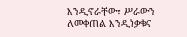እንዲኖራቸው፣ ሥራውን ለመቀጠል እንዲነቃቁና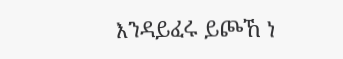እንዳይፈሩ ይጮኸ ነ